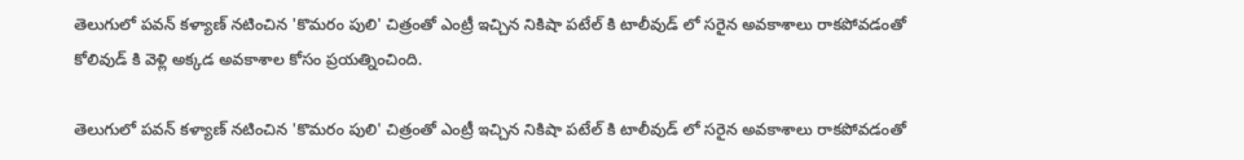తెలుగులో పవన్ కళ్యాణ్ నటించిన 'కొమరం పులి' చిత్రంతో ఎంట్రీ ఇచ్చిన నికిషా పటేల్ కి టాలీవుడ్ లో సరైన అవకాశాలు రాకపోవడంతో కోలివుడ్ కి వెళ్లి అక్కడ అవకాశాల కోసం ప్రయత్నించింది.

తెలుగులో పవన్ కళ్యాణ్ నటించిన 'కొమరం పులి' చిత్రంతో ఎంట్రీ ఇచ్చిన నికిషా పటేల్ కి టాలీవుడ్ లో సరైన అవకాశాలు రాకపోవడంతో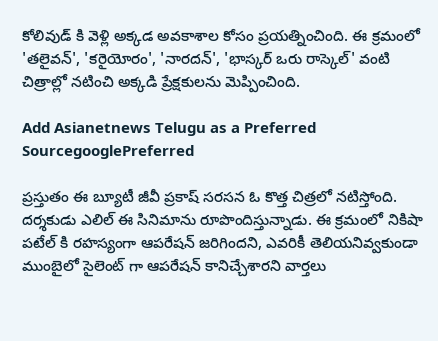కోలివుడ్ కి వెళ్లి అక్కడ అవకాశాల కోసం ప్రయత్నించింది. ఈ క్రమంలో 'తలైవన్‌', 'కరైయోరం', 'నారదన్‌', 'భాస్కర్‌ ఒరు రాస్కెల్' వంటి చిత్రాల్లో నటించి అక్కడి ప్రేక్షకులను మెప్పించింది.

Add Asianetnews Telugu as a Preferred SourcegooglePreferred

ప్రస్తుతం ఈ బ్యూటీ జీవీ ప్రకాష్ సరసన ఓ కొత్త చిత్రలో నటిస్తోంది. దర్శకుడు ఎలిల్ ఈ సినిమాను రూపొందిస్తున్నాడు. ఈ క్రమంలో నికిషా పటేల్ కి రహస్యంగా ఆపరేషన్ జరిగిందని, ఎవరికీ తెలియనివ్వకుండా ముంబైలో సైలెంట్ గా ఆపరేషన్ కానిచ్చేశారని వార్తలు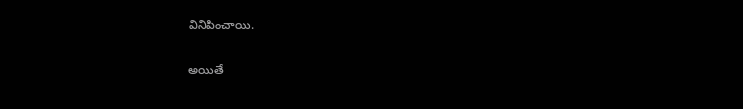వినిపించాయి.

అయితే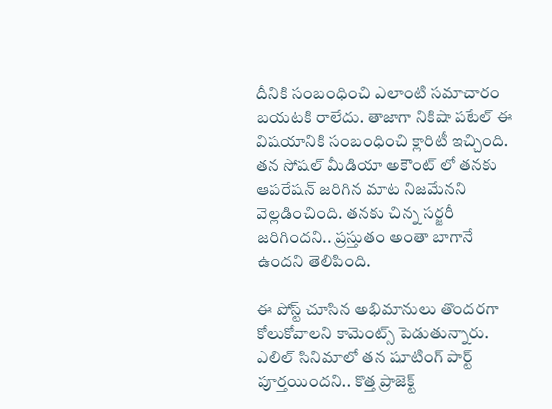దీనికి సంబంధించి ఎలాంటి సమాచారం బయటకి రాలేదు. తాజాగా నికిషా పటేల్ ఈ విషయానికి సంబంధించి క్లారిటీ ఇచ్చింది. తన సోషల్ మీడియా అకౌంట్ లో తనకు ఆపరేషన్ జరిగిన మాట నిజమేనని వెల్లడించింది. తనకు చిన్న సర్జరీ జరిగిందని.. ప్రస్తుతం అంతా బాగానే ఉందని తెలిపింది.

ఈ పోస్ట్ చూసిన అభిమానులు తొందరగా కోలుకోవాలని కామెంట్స్ పెడుతున్నారు. ఎలిల్ సినిమాలో తన షూటింగ్ పార్ట్ పూర్తయిందని.. కొత్త ప్రాజెక్ట్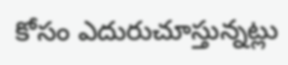కోసం ఎదురుచూస్తున్నట్లు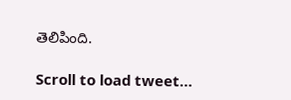తెలిపింది.

Scroll to load tweet…